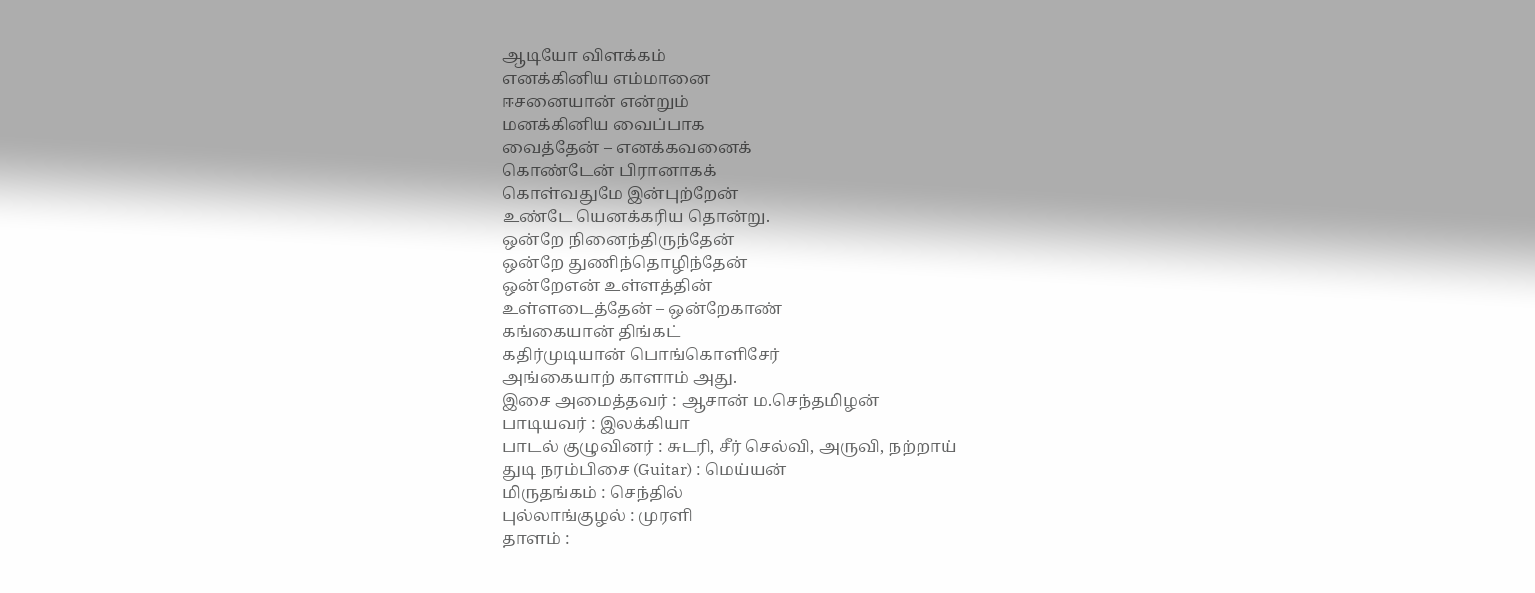ஆடியோ விளக்கம்
எனக்கினிய எம்மானை
ஈசனையான் என்றும்
மனக்கினிய வைப்பாக
வைத்தேன் – எனக்கவனைக்
கொண்டேன் பிரானாகக்
கொள்வதுமே இன்புற்றேன்
உண்டே யெனக்கரிய தொன்று.
ஒன்றே நினைந்திருந்தேன்
ஒன்றே துணிந்தொழிந்தேன்
ஒன்றேஎன் உள்ளத்தின்
உள்ளடைத்தேன் – ஒன்றேகாண்
கங்கையான் திங்கட்
கதிர்முடியான் பொங்கொளிசேர்
அங்கையாற் காளாம் அது.
இசை அமைத்தவர் : ஆசான் ம.செந்தமிழன்
பாடியவர் : இலக்கியா
பாடல் குழுவினர் : சுடரி, சீர் செல்வி, அருவி, நற்றாய்
துடி நரம்பிசை (Guitar) : மெய்யன்
மிருதங்கம் : செந்தில்
புல்லாங்குழல் : முரளி
தாளம் :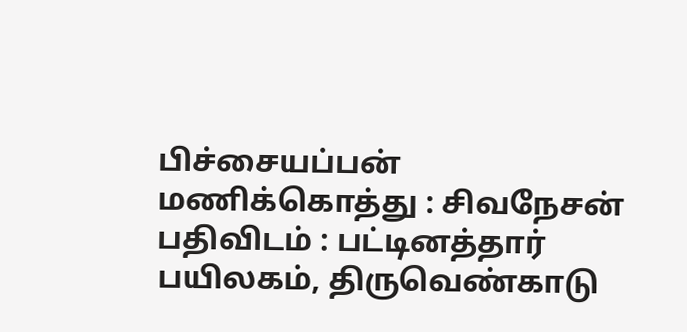பிச்சையப்பன்
மணிக்கொத்து : சிவநேசன்
பதிவிடம் : பட்டினத்தார் பயிலகம், திருவெண்காடு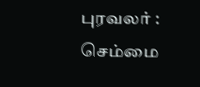புரவலர் : செம்மை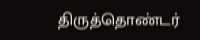திருத்தொண்டர்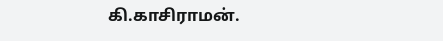கி.காசிராமன்.